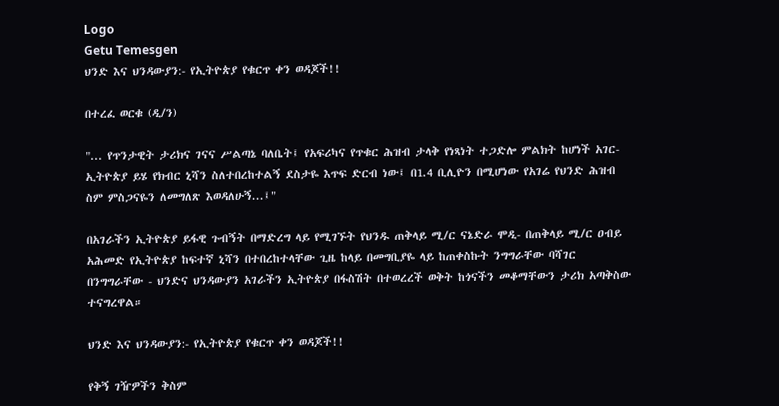Logo
Getu Temesgen
ህንድ እና ህንዳውያን:- የኢትዮጵያ የቁርጥ ቀን ወዳጆች!!

በተረፈ ወርቁ (ዲ/ን)

"... የጥንታዊት ታሪክና ገናና ሥልጣኔ ባለቤት፤ የአፍሪካና የጥቁር ሕዝብ ታላቅ የነጻነት ተጋድሎ ምልክት ከሆነች አገር- ኢትዮጵያ ይሄ የክብር ኒሻን ስለተበረከተልኝ ደስታዬ እጥፍ ድርብ ነው፤ በ1.4 ቢሊዮን በሚሆነው የአገሬ የህንድ ሕዝብ ስም ምስጋናዬን ለመግለጽ እወዳለሁኝ...፤"

በአገራችን ኢትዮጵያ ይፋዊ ጉብኝት በማድረግ ላይ የሚገኙት የህንዱ ጠቅላይ ሚ/ር ናኔድራ ሞዲ- በጠቅላይ ሚ/ር ዐብይ አሕመድ የኢትዮጵያ ከፍተኛ ኒሻን በተበረከተላቸው ጊዜ ከላይ በመግቢያዬ ላይ ከጠቀስኩት ንግግራቸው ባሻገር በንግግራቸው - ህንድና ህንዳውያን አገራችን ኢትዮጵያ በፋስሽት በተወረረች ወቅት ከጎናችን መቆማቸውን ታሪክ አጣቅስው ተናግረዋል።

ህንድ እና ህንዳውያን:- የኢትዮጵያ የቁርጥ ቀን ወዳጆች!!

የቅኝ ገዥዎችን ቅስም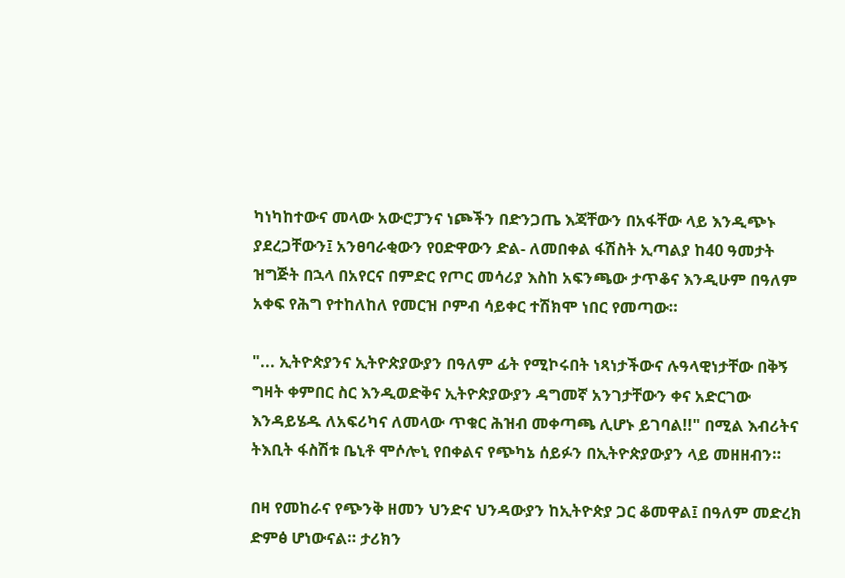ካነካከተውና መላው አውሮፓንና ነጮችን በድንጋጤ እጃቸውን በአፋቸው ላይ እንዲጭኑ ያደረጋቸውን፤ አንፀባራቂውን የዐድዋውን ድል- ለመበቀል ፋሽስት ኢጣልያ ከ40 ዓመታት ዝግጅት በኋላ በአየርና በምድር የጦር መሳሪያ እስከ አፍንጫው ታጥቆና እንዲሁም በዓለም አቀፍ የሕግ የተከለከለ የመርዝ ቦምብ ሳይቀር ተሽክሞ ነበር የመጣው።

"... ኢትዮጵያንና ኢትዮጵያውያን በዓለም ፊት የሚኮሩበት ነጻነታችውና ሉዓላዊነታቸው በቅኝ ግዛት ቀምበር ስር እንዲወድቅና ኢትዮጵያውያን ዳግመኛ አንገታቸውን ቀና አድርገው እንዳይሄዱ ለአፍሪካና ለመላው ጥቁር ሕዝብ መቀጣጫ ሊሆኑ ይገባል!!" በሚል እብሪትና ትእቢት ፋስሽቱ ቤኒቶ ሞሶሎኒ የበቀልና የጭካኔ ሰይፉን በኢትዮጵያውያን ላይ መዘዘብን።

በዛ የመከራና የጭንቅ ዘመን ህንድና ህንዳውያን ከኢትዮጵያ ጋር ቆመዋል፤ በዓለም መድረክ ድምፅ ሆነውናል። ታሪክን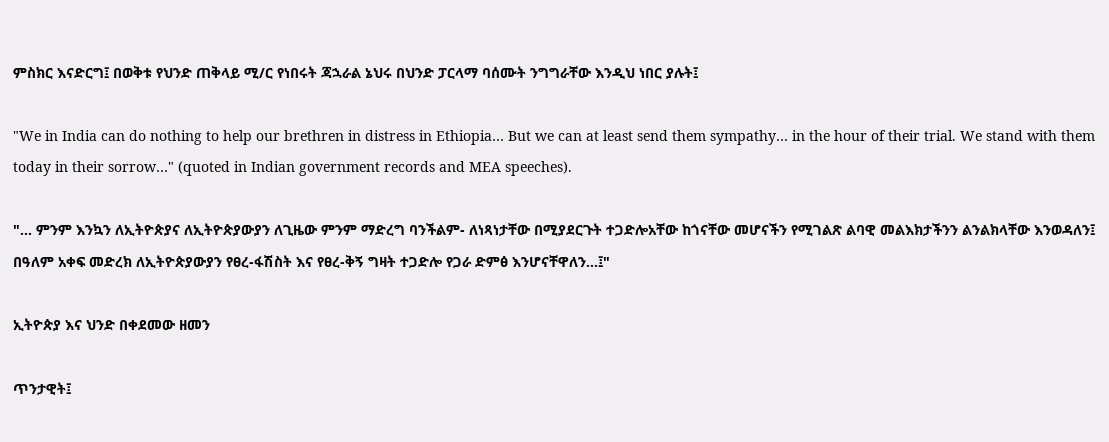ምስክር እናድርግ፤ በወቅቱ የህንድ ጠቅላይ ሚ/ር የነበሩት ጃኋራል ኔህሩ በህንድ ፓርላማ ባሰሙት ንግግራቸው እንዲህ ነበር ያሉት፤

"We in India can do nothing to help our brethren in distress in Ethiopia… But we can at least send them sympathy… in the hour of their trial. We stand with them today in their sorrow…" (quoted in Indian government records and MEA speeches).

"... ምንም እንኳን ለኢትዮጵያና ለኢትዮጵያውያን ለጊዜው ምንም ማድረግ ባንችልም- ለነጻነታቸው በሚያደርጉት ተጋድሎአቸው ከጎናቸው መሆናችን የሚገልጽ ልባዊ መልእክታችንን ልንልክላቸው እንወዳለን፤ በዓለም አቀፍ መድረክ ለኢትዮጵያውያን የፀረ-ፋሽስት እና የፀረ-ቅኝ ግዛት ተጋድሎ የጋራ ድምፅ እንሆናቸዋለን...፤"

ኢትዮጵያ እና ህንድ በቀደመው ዘመን

ጥንታዊት፤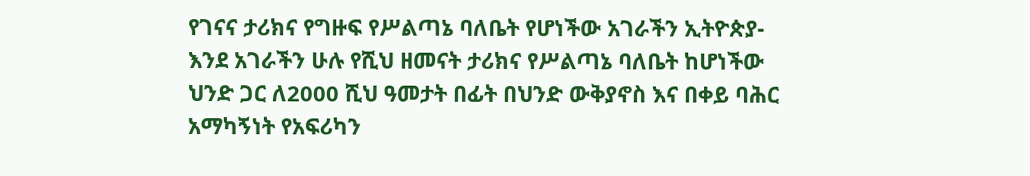የገናና ታሪክና የግዙፍ የሥልጣኔ ባለቤት የሆነችው አገራችን ኢትዮጵያ- እንደ አገራችን ሁሉ የሺህ ዘመናት ታሪክና የሥልጣኔ ባለቤት ከሆነችው ህንድ ጋር ለ2000 ሺህ ዓመታት በፊት በህንድ ውቅያኖስ እና በቀይ ባሕር አማካኝነት የአፍሪካን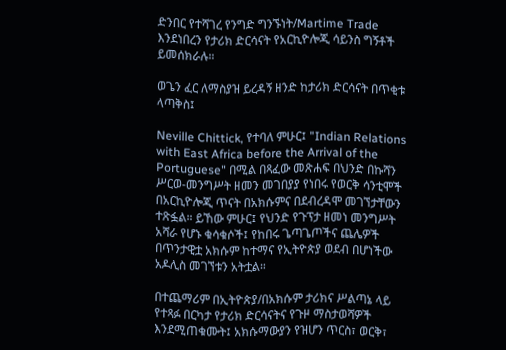ድንበር የተሻገረ የንግድ ግንኙነት/Martime Trade እንደነበረን የታሪክ ድርሳናት የአርኪዮሎጂ ሳይንስ ግኝቶች ይመሰክራሉ።

ወጌን ፈር ለማስያዝ ይረዳኝ ዘንድ ከታሪክ ድርሳናት በጥቂቱ ላጣቅስ፤

Neville Chittick, የተባለ ምሁር፤ "Indian Relations with East Africa before the Arrival of the Portuguese" በሚል በጻፈው መጽሐፍ በህንድ በኩሻን ሥርወ-መንግሥት ዘመን መገበያያ የነበሩ የወርቅ ሳንቲሞች በአርኪዮሎጂ ጥናት በአክሱምና በደብረዳሞ መገኘታቸውን ተጽፏል። ይኸው ምሁር፤ የህንድ የጉፕታ ዘመነ መንግሥት አሻራ የሆኑ ቁሳቁሶች፤ የከበሩ ጌጣጌጦችና ጨሌዎች በጥንታዊቷ አክሱም ከተማና የኢትዮጵያ ወደብ በሆነችው አዶሊስ መገኘቱን አትቷል።

በተጨማሪም በኢትዮጵያ/በአክሱም ታሪክና ሥልጣኔ ላይ የተጻፉ በርካታ የታሪክ ድርሳናትና የጉዞ ማስታወሻዎች እንደሚጠቁሙት፤ አክሱማውያን የዝሆን ጥርስ፣ ወርቅ፣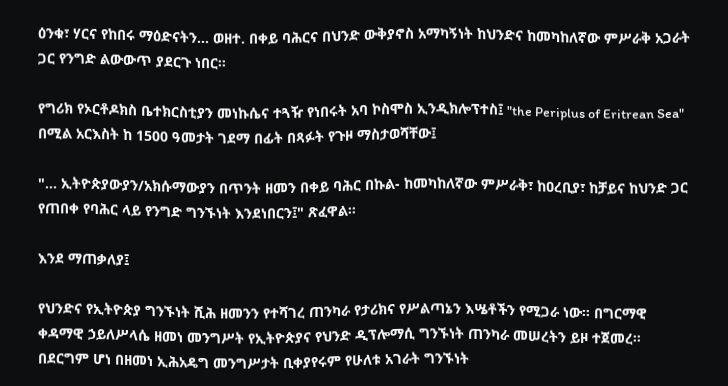ዕንቁ፣ ሃርና የከበሩ ማዕድናትን... ወዘተ. በቀይ ባሕርና በህንድ ውቅያኖስ አማካኝነት ከህንድና ከመካከለኛው ምሥራቅ አጋራት ጋር የንግድ ልውውጥ ያደርጉ ነበር።

የግሪክ የኦርቶዶክስ ቤተክርስቲያን መነኩሴና ተጓዥ የነበሩት አባ ኮስሞስ ኢንዲክሎፕተስ፤ "the Periplus of Eritrean Sea" በሚል አርእስት ከ 1500 ዓመታት ገደማ በፊት በጻፉት የጉዞ ማስታወሻቸው፤

"... ኢትዮጵያውያን/አክሱማውያን በጥንት ዘመን በቀይ ባሕር በኩል- ከመካከለኛው ምሥራቅ፣ ከዐረቢያ፣ ከቻይና ከህንድ ጋር የጠበቀ የባሕር ላይ የንግድ ግንኙነት እንደነበርን፤" ጽፈዋል።

እንደ ማጠቃለያ፤

የህንድና የኢትዮጵያ ግንኙነት ሺሕ ዘመንን የተሻገረ ጠንካራ የታሪክና የሥልጣኔን እሤቶችን የሚጋራ ነው። በግርማዊ ቀዳማዊ ኃይለሥላሴ ዘመነ መንግሥት የኢትዮጵያና የህንድ ዲፕሎማሲ ግንኙነት ጠንካራ መሠረትን ይዞ ተጀመረ። በደርግም ሆነ በዘመነ ኢሕአዴግ መንግሥታት ቢቀያየሩም የሁለቱ አገራት ግንኙነት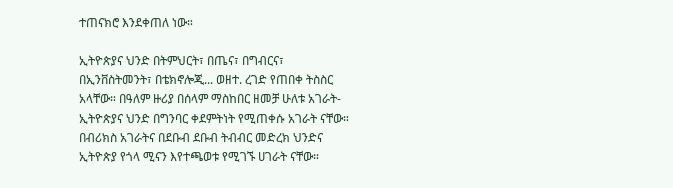ተጠናክሮ እንደቀጠለ ነው።

ኢትዮጵያና ህንድ በትምህርት፣ በጤና፣ በግብርና፣ በኢንቨስትመንት፣ በቴክኖሎጂ... ወዘተ. ረገድ የጠበቀ ትስስር አላቸው። በዓለም ዙሪያ በሰላም ማስከበር ዘመቻ ሁለቱ አገራት- ኢትዮጵያና ህንድ በግንባር ቀደምትነት የሚጠቀሱ አገራት ናቸው። በብሪክስ አገራትና በደቡብ ደቡብ ትብብር መድረክ ህንድና ኢትዮጵያ የጎላ ሚናን እየተጫወቱ የሚገኙ ሀገራት ናቸው።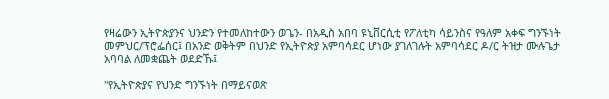የዛሬውን ኢትዮጵያንና ህንድን የተመለከተውን ወጌን- በአዲስ አበባ ዩኒቨርሲቲ የፖለቲካ ሳይንስና የዓለም አቀፍ ግንኙነት መምህር/ፕሮፌሰር፤ በአንድ ወቅትም በህንድ የኢትዮጵያ አምባሳደር ሆነው ያገለገሉት አምባሳደር ዶ/ር ትዝታ ሙሉጌታ አባባል ለመቋጨት ወደድኹ፤

"የኢትዮጵያና የህንድ ግንኙነት በማይናወጽ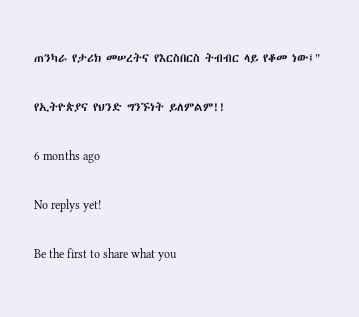ጠንካራ የታሪክ መሠረትና የእርስበርስ ትብብር ላይ የቆመ ነው፤"

የኢትዮጵያና የህንድ ግንኙነት ይለምልም!!

6 months ago

No replys yet!

Be the first to share what you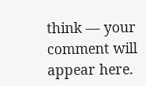think — your comment will appear here.